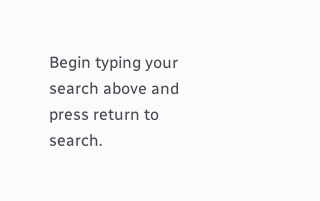Begin typing your search above and press return to search.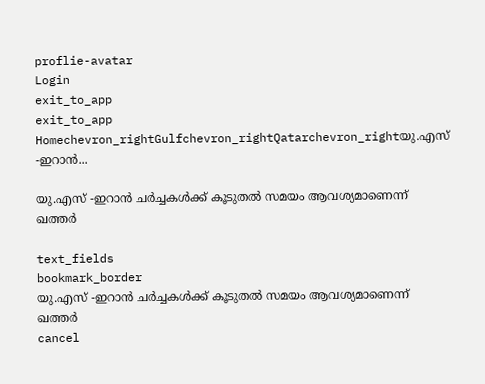proflie-avatar
Login
exit_to_app
exit_to_app
Homechevron_rightGulfchevron_rightQatarchevron_rightയു.എസ് -ഇറാൻ...

യു.എസ് -ഇറാൻ ചർച്ചകൾക്ക് കൂടുതൽ സമയം ആവശ്യമാണെന്ന് ഖത്തർ

text_fields
bookmark_border
യു.എസ് -ഇറാൻ ചർച്ചകൾക്ക് കൂടുതൽ സമയം ആവശ്യമാണെന്ന് ഖത്തർ
cancel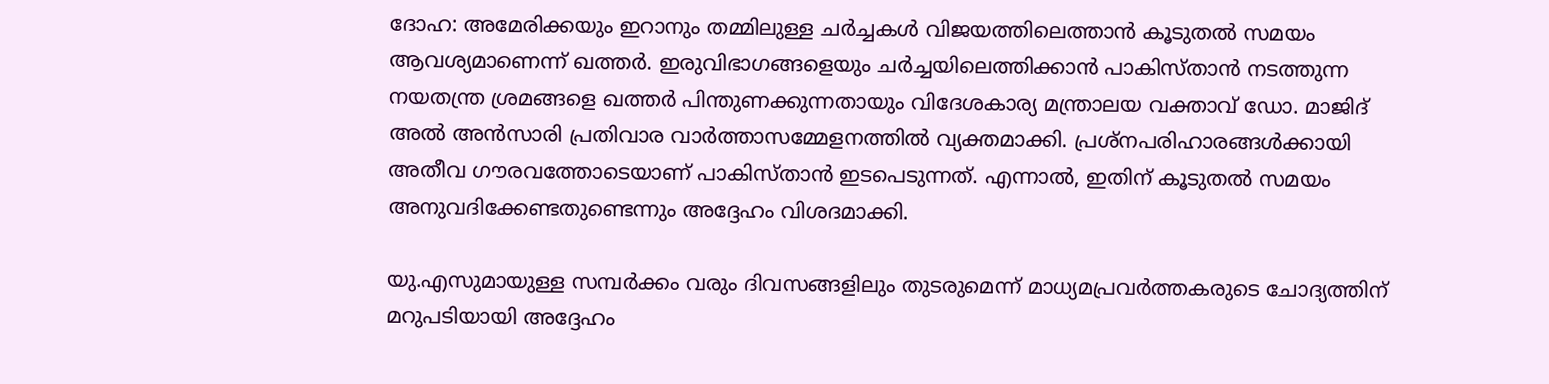ദോഹ: അമേരിക്കയും ഇറാനും തമ്മിലുള്ള ചർച്ചകൾ വിജയത്തിലെത്താൻ കൂടുതൽ സമയം ആവശ്യമാണെന്ന് ഖത്തർ. ഇരുവിഭാഗങ്ങളെയും ചർച്ചയിലെത്തിക്കാൻ പാകിസ്താൻ നടത്തുന്ന നയതന്ത്ര ശ്രമങ്ങളെ ഖത്തർ പിന്തുണക്കുന്നതായും വിദേശകാര്യ മന്ത്രാലയ വക്താവ് ഡോ. മാജിദ് അൽ അൻസാരി പ്രതിവാര വാർത്താസമ്മേളനത്തിൽ വ്യക്തമാക്കി. പ്രശ്നപരിഹാരങ്ങൾക്കായി അതീവ ഗൗരവത്തോടെയാണ് പാകിസ്താൻ ഇടപെടുന്നത്. എന്നാൽ, ഇതിന് കൂടുതൽ സമയം അനുവദിക്കേണ്ടതുണ്ടെന്നും അദ്ദേഹം വിശദമാക്കി.

യു.എസുമായുള്ള സമ്പർക്കം വരും ദിവസങ്ങളിലും തുടരുമെന്ന് മാധ്യമപ്രവർത്തകരുടെ ചോദ്യത്തിന് മറുപടിയായി അദ്ദേഹം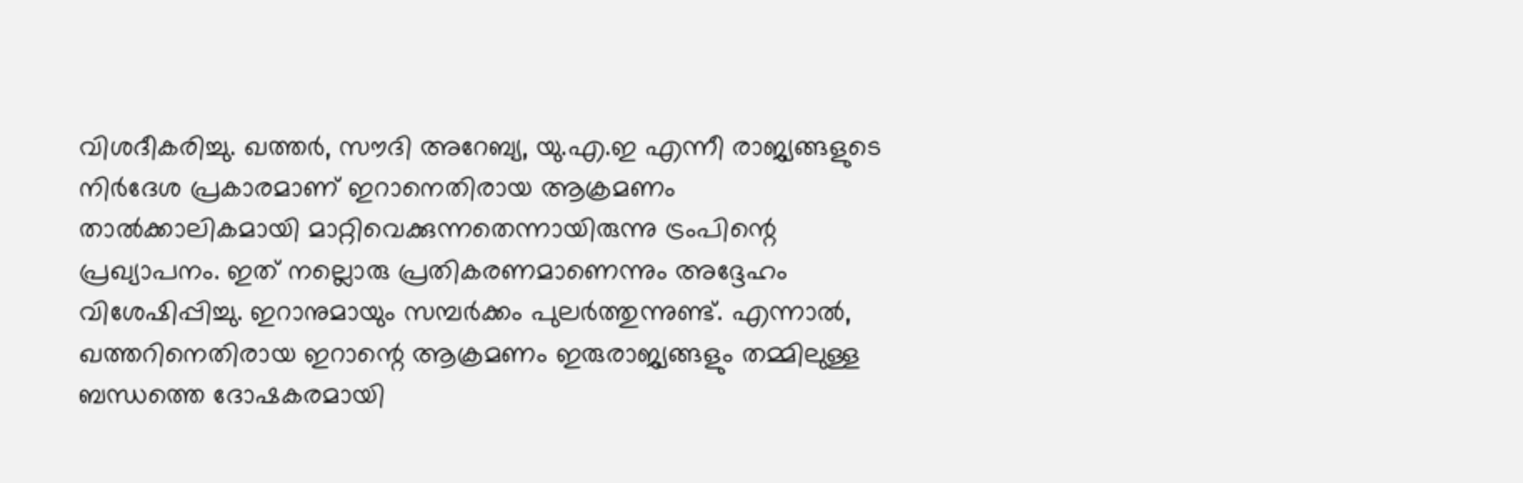വിശദീകരിച്ചു. ഖത്തർ, സൗദി അറേബ്യ, യു.എ.ഇ എന്നീ രാജ്യങ്ങളുടെ നിർദേശ പ്രകാരമാണ് ഇറാനെതിരായ ആക്രമണം താൽക്കാലികമായി മാറ്റിവെക്കുന്നതെന്നായിരുന്നു ട്രംപിന്റെ പ്രഖ്യാപനം. ഇത് നല്ലൊരു പ്രതികരണമാണെന്നും അദ്ദേഹം വിശേഷിപ്പിച്ചു. ഇറാനുമായും സമ്പർക്കം പുലർത്തുന്നുണ്ട്. എന്നാൽ, ഖത്തറിനെതിരായ ഇറാന്റെ ആക്രമണം ഇരുരാജ്യങ്ങളും തമ്മിലുള്ള ബന്ധത്തെ ദോഷകരമായി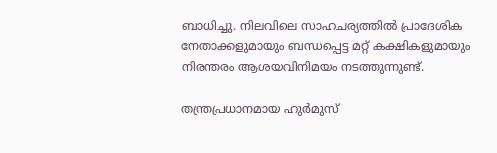ബാധിച്ചു. നിലവിലെ സാഹചര്യത്തിൽ പ്രാദേശിക നേതാക്കളുമായും ബന്ധപ്പെട്ട മറ്റ് കക്ഷികളുമായും നിരന്തരം ആശയവിനിമയം നടത്തുന്നുണ്ട്.

തന്ത്രപ്രധാനമായ ഹുർമുസ്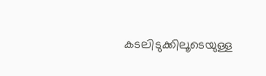കടലിടുക്കിലൂടെയുള്ള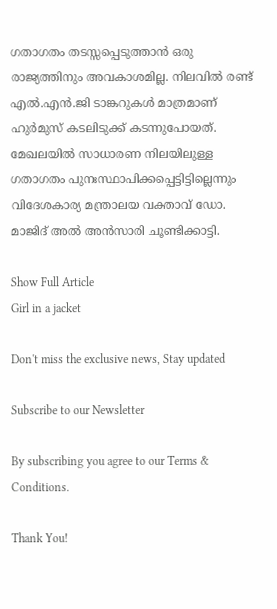ഗതാഗതം തടസ്സപ്പെടുത്താൻ ഒരു രാജ്യത്തിനും അവകാശമില്ല. നിലവിൽ രണ്ട് എൽ.എൻ.ജി ടാങ്കറുകൾ മാത്രമാണ് ഹുർമുസ് കടലിടുക്ക് കടന്നുപോയത്. മേഖലയിൽ സാധാരണ നിലയിലുള്ള ഗതാഗതം പുനഃസ്ഥാപിക്കപ്പെട്ടിട്ടില്ലെന്നും വിദേശകാര്യ മന്ത്രാലയ വക്താവ് ഡോ. മാജിദ് അൽ അൻസാരി ചൂണ്ടിക്കാട്ടി.

Show Full Article
Girl in a jacket

Don't miss the exclusive news, Stay updated

Subscribe to our Newsletter

By subscribing you agree to our Terms & Conditions.

Thank You!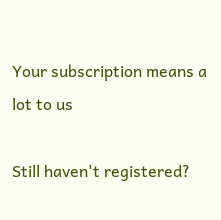Your subscription means a lot to us

Still haven't registered?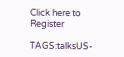Click here to Register

TAGS:talksUS-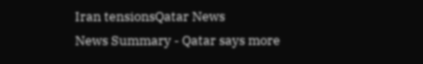Iran tensionsQatar News
News Summary - Qatar says more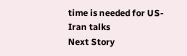time is needed for US-Iran talks
Next Story